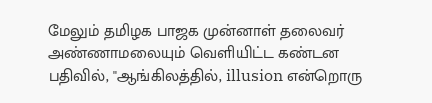மேலும் தமிழக பாஜக முன்னாள் தலைவர் அண்ணாமலையும் வெளியிட்ட கண்டன பதிவில், ''ஆங்கிலத்தில், illusion என்றொரு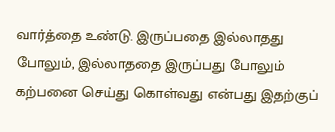வார்த்தை உண்டு. இருப்பதை இல்லாதது போலும், இல்லாததை இருப்பது போலும் கற்பனை செய்து கொள்வது என்பது இதற்குப்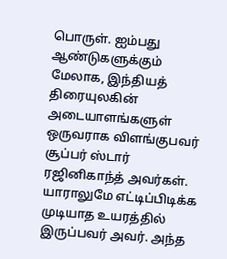பொருள். ஐம்பது ஆண்டுகளுக்கும் மேலாக, இந்தியத் திரையுலகின் அடையாளங்களுள் ஒருவராக விளங்குபவர் சூப்பர் ஸ்டார் ரஜினிகாந்த் அவர்கள்.
யாராலுமே எட்டிப்பிடிக்க முடியாத உயரத்தில் இருப்பவர் அவர். அந்த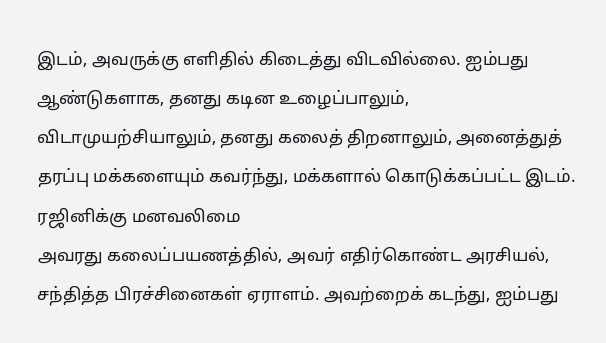இடம், அவருக்கு எளிதில் கிடைத்து விடவில்லை. ஐம்பது ஆண்டுகளாக, தனது கடின உழைப்பாலும், விடாமுயற்சியாலும், தனது கலைத் திறனாலும், அனைத்துத் தரப்பு மக்களையும் கவர்ந்து, மக்களால் கொடுக்கப்பட்ட இடம்.
ரஜினிக்கு மனவலிமை
அவரது கலைப்பயணத்தில், அவர் எதிர்கொண்ட அரசியல், சந்தித்த பிரச்சினைகள் ஏராளம். அவற்றைக் கடந்து, ஐம்பது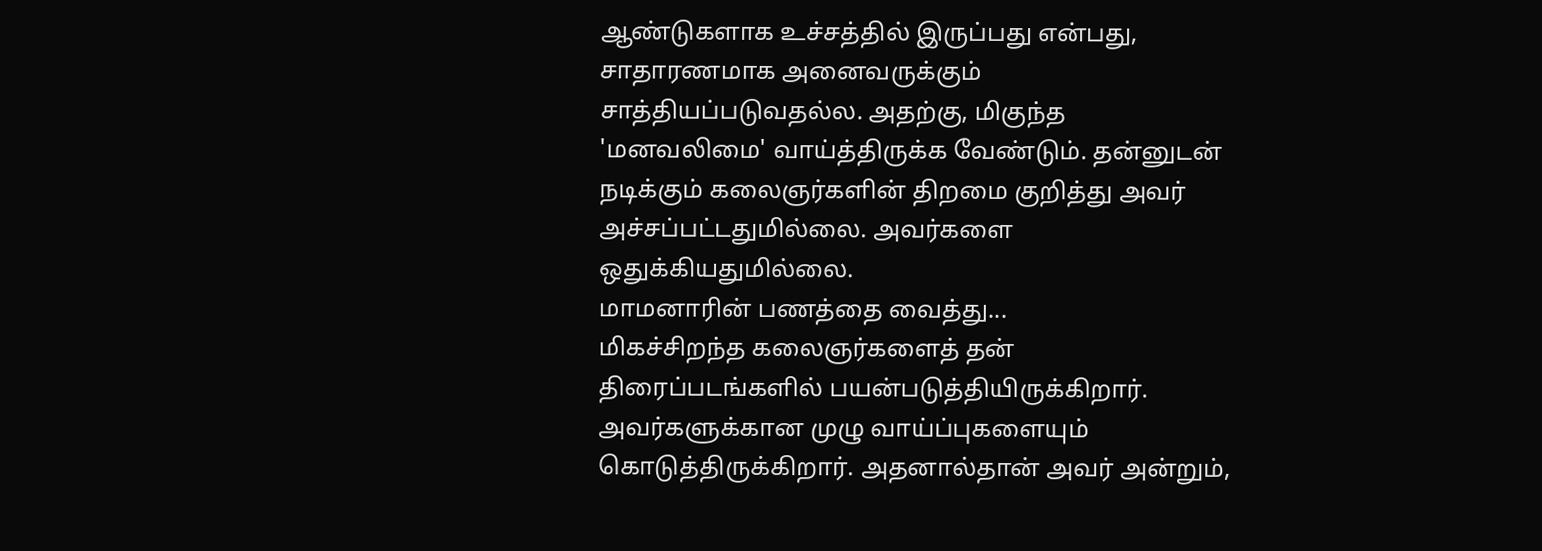ஆண்டுகளாக உச்சத்தில் இருப்பது என்பது, சாதாரணமாக அனைவருக்கும் சாத்தியப்படுவதல்ல. அதற்கு, மிகுந்த 'மனவலிமை' வாய்த்திருக்க வேண்டும். தன்னுடன் நடிக்கும் கலைஞர்களின் திறமை குறித்து அவர் அச்சப்பட்டதுமில்லை. அவர்களை ஒதுக்கியதுமில்லை.
மாமனாரின் பணத்தை வைத்து...
மிகச்சிறந்த கலைஞர்களைத் தன் திரைப்படங்களில் பயன்படுத்தியிருக்கிறார். அவர்களுக்கான முழு வாய்ப்புகளையும் கொடுத்திருக்கிறார். அதனால்தான் அவர் அன்றும்,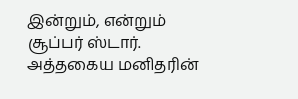இன்றும், என்றும் சூப்பர் ஸ்டார். அத்தகைய மனிதரின்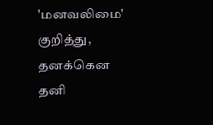'மனவலிமை' குறித்து, தனக்கென தனி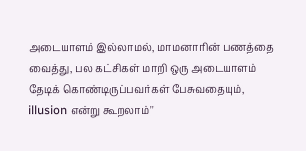அடையாளம் இல்லாமல், மாமனாரின் பணத்தை வைத்து, பல கட்சிகள் மாறி ஒரு அடையாளம் தேடிக் கொண்டிருப்பவர்கள் பேசுவதையும், illusion என்று கூறலாம்''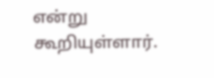என்று கூறியுள்ளார்.